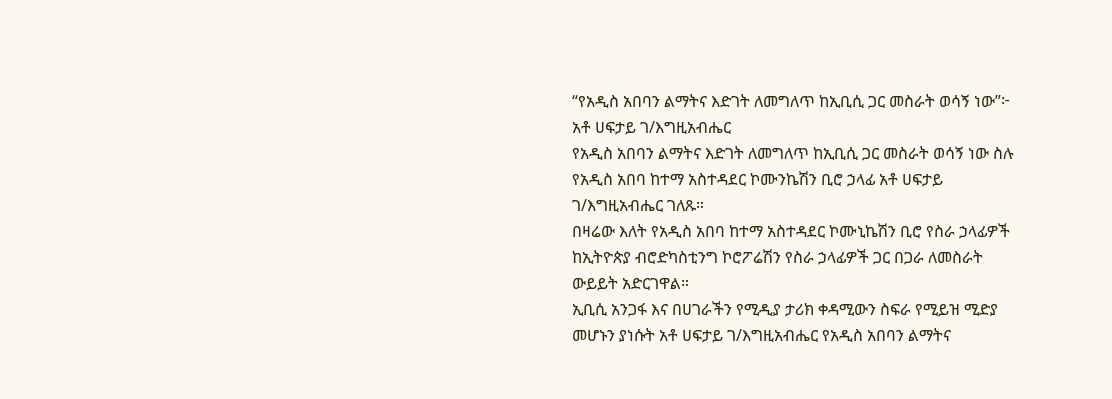“የአዲስ አበባን ልማትና እድገት ለመግለጥ ከኢቢሲ ጋር መስራት ወሳኝ ነው”፦ አቶ ሀፍታይ ገ/እግዚአብሔር
የአዲስ አበባን ልማትና እድገት ለመግለጥ ከኢቢሲ ጋር መስራት ወሳኝ ነው ስሉ የአዲስ አበባ ከተማ አስተዳደር ኮሙንኬሽን ቢሮ ኃላፊ አቶ ሀፍታይ ገ/እግዚአብሔር ገለጹ።
በዛሬው እለት የአዲስ አበባ ከተማ አስተዳደር ኮሙኒኬሽን ቢሮ የስራ ኃላፊዎች ከኢትዮጵያ ብሮድካስቲንግ ኮሮፖሬሽን የስራ ኃላፊዎች ጋር በጋራ ለመስራት ውይይት አድርገዋል።
ኢቢሲ አንጋፋ እና በሀገራችን የሚዲያ ታሪክ ቀዳሚውን ስፍራ የሚይዝ ሚድያ መሆኑን ያነሱት አቶ ሀፍታይ ገ/እግዚአብሔር የአዲስ አበባን ልማትና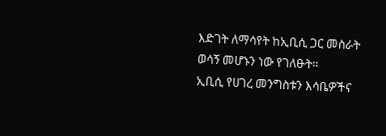እድገት ለማሳየት ከኢቢሲ ጋር መስራት ወሳኝ መሆኑን ነው የገለፁት።
ኢቢሲ የሀገረ መንግስቱን እሳቤዎችና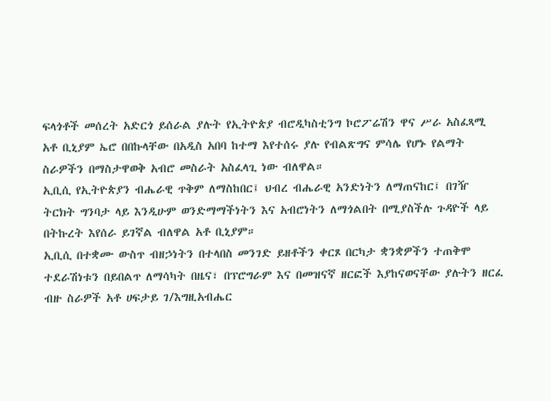ፍላጎቶች መሰረት አድርጎ ይሰራል ያሉት የኢትዮጵያ ብሮዲካስቲንግ ኮሮፖሬሽን ዋና ሥራ አስፈጻሚ አቶ ቢኒያም ኤሮ በበኩላቸው በአዲስ አበባ ከተማ እየተሰሩ ያሉ የብልጽግና ምሳሌ የሆኑ የልማት ስራዎችን በማስታዋወቅ አብሮ መስራት አስፈላጊ ነው ብለዋል።
ኢቢሲ የኢትዮጵያን ብሔራዊ ጥቅም ለማስከበር፤ ህብረ ብሔራዊ አንድነትን ለማጠናከር፤ በገዥ ትርክት ግንባታ ላይ እንዲሁም ወንድማማችነትን እና አብሮነትን ለማጎልበት በሚያስችሉ ጉዳዮች ላይ በትኩረት እየሰራ ይገኛል ብለዋል አቶ ቢኒያም።
ኢቢሲ በተቋሙ ውስጥ ብዘኃነትን በተላበስ መንገድ ይዘቶችን ቀርጾ በርካታ ቋንቋዎችን ተጠቅሞ ተደራሽነቱን በይበልጥ ለማሳካት በዜና፣ በፕሮግራም እና በመዝናኛ ዘርፎች እያከናወናቸው ያሉትን ዘርፈ ብዙ ስራዎች አቶ ሀፍታይ ገ/እግዚአብሔር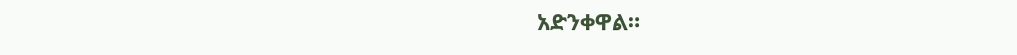አድንቀዋል።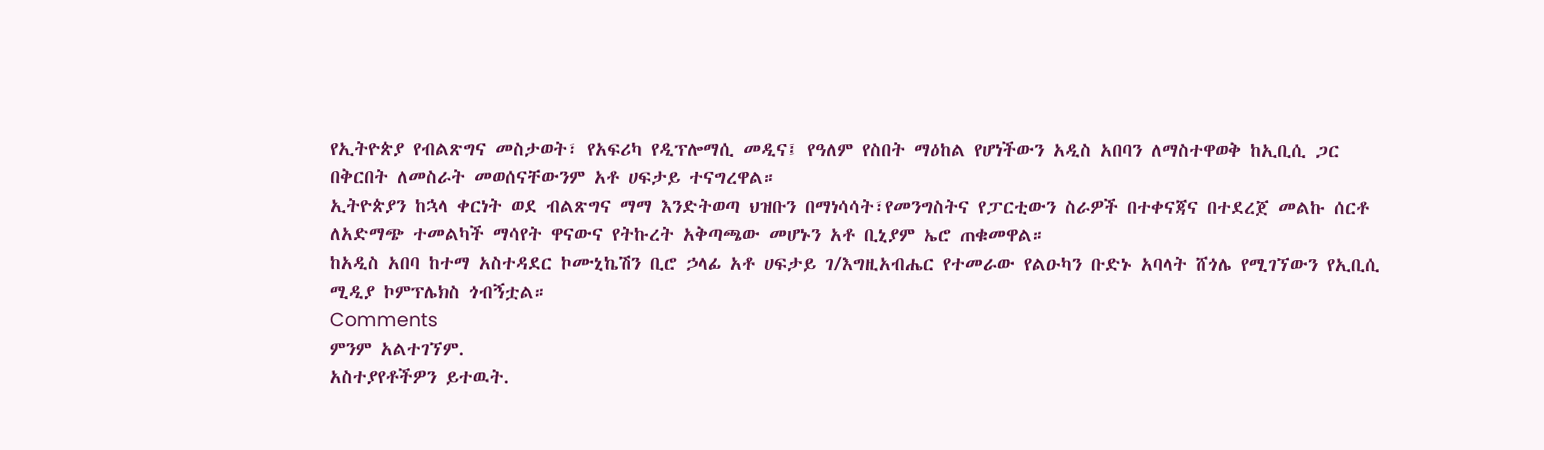የኢትዮጵያ የብልጽግና መስታወት፣ የአፍሪካ የዲፕሎማሲ መዲና፤ የዓለም የስበት ማዕከል የሆነችውን አዲስ አበባን ለማስተዋወቅ ከኢቢሲ ጋር በቅርበት ለመስራት መወሰናቸውንም አቶ ሀፍታይ ተናግረዋል።
ኢትዮጵያን ከኋላ ቀርነት ወደ ብልጽግና ማማ እንድትወጣ ህዝቡን በማነሳሳት፣የመንግስትና የፓርቲውን ስራዎች በተቀናጃና በተደረጀ መልኩ ሰርቶ ለአድማጭ ተመልካች ማሳየት ዋናውና የትኩረት አቅጣጫው መሆኑን አቶ ቢኒያም ኤሮ ጠቁመዋል።
ከአዲስ አበባ ከተማ አስተዳደር ኮሙኒኬሽን ቢሮ ኃላፊ አቶ ሀፍታይ ገ/እግዚአብሔር የተመራው የልዑካን ቡድኑ አባላት ሸጎሌ የሚገኘውን የኢቢሲ ሚዲያ ኮምፕሌክስ ጎብኝቷል።
Comments
ምንም አልተገኘም.
አስተያየቶችዎን ይተዉት.